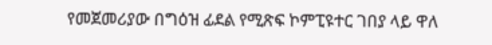የመጀመሪያው በግዕዝ ፊደል የሚጽፍ ኮምፒዩተር ገበያ ላይ ዋለ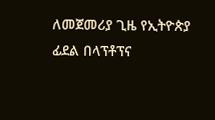ለመጀመሪያ ጊዜ የኢትዮጵያ ፊደል በላፕቶፕና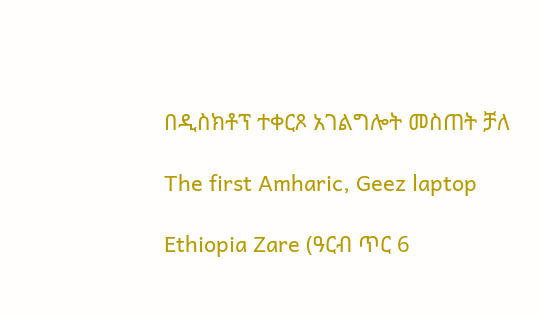በዲስክቶፕ ተቀርጾ አገልግሎት መስጠት ቻለ

The first Amharic, Geez laptop

Ethiopia Zare (ዓርብ ጥር 6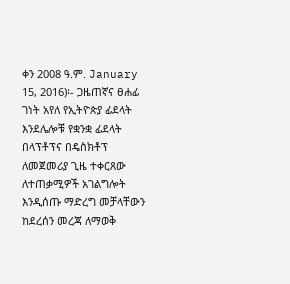ቀን 2008 ዓ.ም. January 15, 2016)፡- ጋዜጠኛና ፀሐፊ ገነት አየለ የኢትዮጵያ ፊደላት እንደሌሎቹ የቋንቋ ፊደላት በላፕቶፕና በዴስክቶፕ ለመጀመሪያ ጊዜ ተቀርጸው ለተጠቃሚዎች አገልግሎት እንዲሰጡ ማድረግ መቻላቸውን ከደረሰን መረጃ ለማወቅ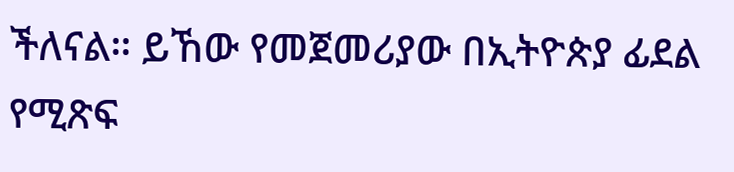ችለናል። ይኸው የመጀመሪያው በኢትዮጵያ ፊደል የሚጽፍ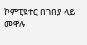ኮምፒዩተር በገበያ ላይ መዋሉ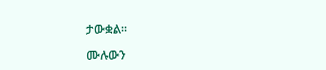ታውቋል።

ሙሉውን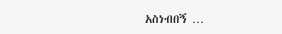አስነብበኝ …